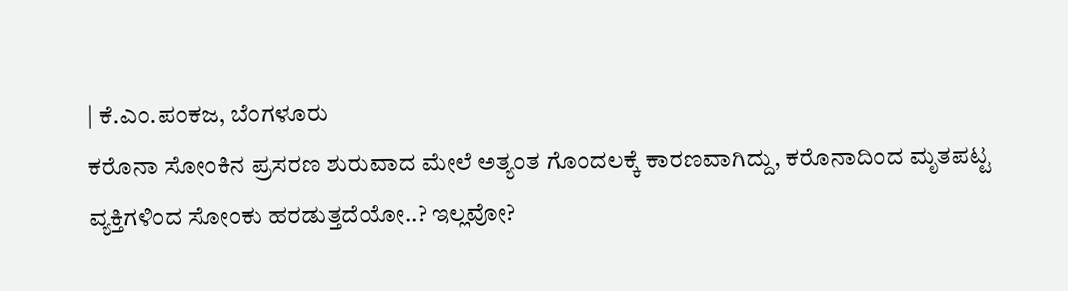| ಕೆ.ಎಂ.ಪಂಕಜ, ಬೆಂಗಳೂರು
ಕರೊನಾ ಸೋಂಕಿನ ಪ್ರಸರಣ ಶುರುವಾದ ಮೇಲೆ ಅತ್ಯಂತ ಗೊಂದಲಕ್ಕೆ ಕಾರಣವಾಗಿದ್ದು, ಕರೊನಾದಿಂದ ಮೃತಪಟ್ಟ ವ್ಯಕ್ತಿಗಳಿಂದ ಸೋಂಕು ಹರಡುತ್ತದೆಯೋ..? ಇಲ್ಲವೋ?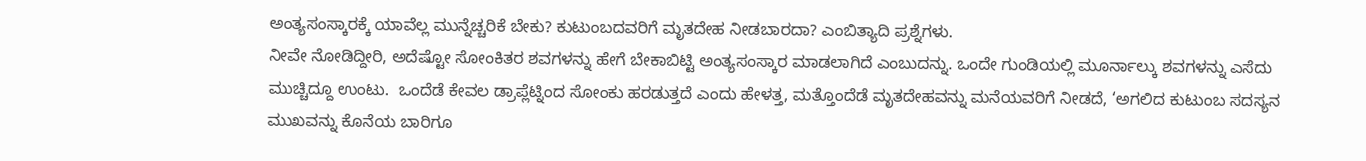ಅಂತ್ಯಸಂಸ್ಕಾರಕ್ಕೆ ಯಾವೆಲ್ಲ ಮುನ್ನೆಚ್ಚರಿಕೆ ಬೇಕು? ಕುಟುಂಬದವರಿಗೆ ಮೃತದೇಹ ನೀಡಬಾರದಾ? ಎಂಬಿತ್ಯಾದಿ ಪ್ರಶ್ನೆಗಳು.
ನೀವೇ ನೋಡಿದ್ದೀರಿ, ಅದೆಷ್ಟೋ ಸೋಂಕಿತರ ಶವಗಳನ್ನು ಹೇಗೆ ಬೇಕಾಬಿಟ್ಟಿ ಅಂತ್ಯಸಂಸ್ಕಾರ ಮಾಡಲಾಗಿದೆ ಎಂಬುದನ್ನು. ಒಂದೇ ಗುಂಡಿಯಲ್ಲಿ ಮೂರ್ನಾಲ್ಕು ಶವಗಳನ್ನು ಎಸೆದು ಮುಚ್ಚಿದ್ದೂ ಉಂಟು.  ಒಂದೆಡೆ ಕೇವಲ ಡ್ರಾಪ್ಲೆಟ್ನಿಂದ ಸೋಂಕು ಹರಡುತ್ತದೆ ಎಂದು ಹೇಳತ್ತ, ಮತ್ತೊಂದೆಡೆ ಮೃತದೇಹವನ್ನು ಮನೆಯವರಿಗೆ ನೀಡದೆ, ‘ಅಗಲಿದ ಕುಟುಂಬ ಸದಸ್ಯನ ಮುಖವನ್ನು ಕೊನೆಯ ಬಾರಿಗೂ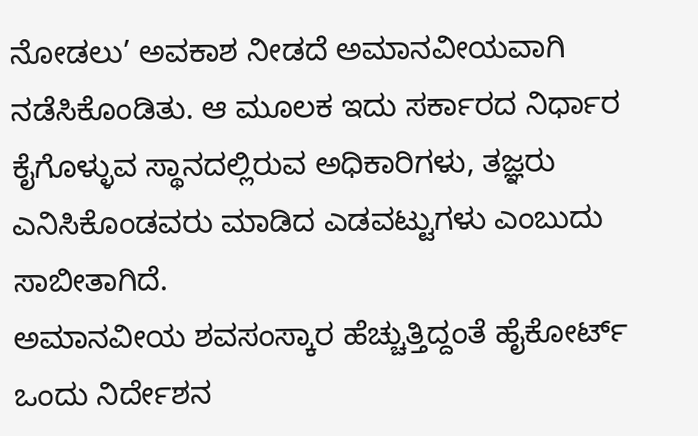ನೋಡಲು’ ಅವಕಾಶ ನೀಡದೆ ಅಮಾನವೀಯವಾಗಿ ನಡೆಸಿಕೊಂಡಿತು. ಆ ಮೂಲಕ ಇದು ಸರ್ಕಾರದ ನಿರ್ಧಾರ ಕೈಗೊಳ್ಳುವ ಸ್ಥಾನದಲ್ಲಿರುವ ಅಧಿಕಾರಿಗಳು, ತಜ್ಞರು ಎನಿಸಿಕೊಂಡವರು ಮಾಡಿದ ಎಡವಟ್ಟುಗಳು ಎಂಬುದು ಸಾಬೀತಾಗಿದೆ.
ಅಮಾನವೀಯ ಶವಸಂಸ್ಕಾರ ಹೆಚ್ಚುತ್ತಿದ್ದಂತೆ ಹೈಕೋರ್ಟ್ ಒಂದು ನಿರ್ದೇಶನ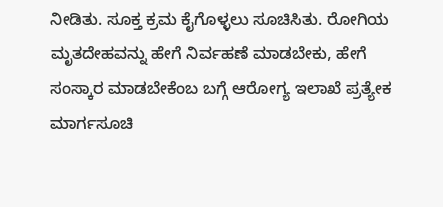ನೀಡಿತು. ಸೂಕ್ತ ಕ್ರಮ ಕೈಗೊಳ್ಳಲು ಸೂಚಿಸಿತು. ರೋಗಿಯ ಮೃತದೇಹವನ್ನು ಹೇಗೆ ನಿರ್ವಹಣೆ ಮಾಡಬೇಕು, ಹೇಗೆ ಸಂಸ್ಕಾರ ಮಾಡಬೇಕೆಂಬ ಬಗ್ಗೆ ಆರೋಗ್ಯ ಇಲಾಖೆ ಪ್ರತ್ಯೇಕ ಮಾರ್ಗಸೂಚಿ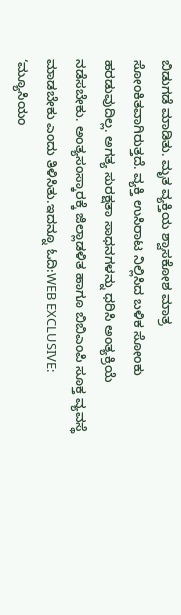ಬಿಡುಗಡೆ ಮಾಡಿತು. ಮೃತ ವ್ಯಕ್ತಿಯ ಶ್ವಾಸಕೋಶ ಮಾತ್ರ ಸೋಂಕಿತವಾಗಿರುತ್ತದೆ. ವ್ಯಕ್ತಿ ಉಸಿರಾಟ ನಿಲ್ಲಿಸಿದ ಬಳಿಕ ಸೋಂಕು ಹರಡುವುದಿಲ್ಲ. ಅಗತ್ಯ ಸುರಕ್ಷತಾ ಸಾಧನಗಳನ್ನು ಧರಿಸಿ ಅಂತ್ಯಕ್ರಿಯೆ ನಡೆಸಬೇಕು. ಅಂತ್ಯಸಂಸ್ಕಾರಕ್ಕೆ ಜಿಲ್ಲಾಡಳಿತ ಹಾಗೂ ಬಿಬಿಎಂಪಿ ಸೂಕ್ತ ವ್ಯವಸ್ಥೆ ಮಾಡಬೇಕು ಎಂದು ತಿಳಿಸಿತು.ಇದನ್ನೂ ಓದಿ:WEB EXCLUSIVE: ‘ಮ್ಯೂಸಿಯಂ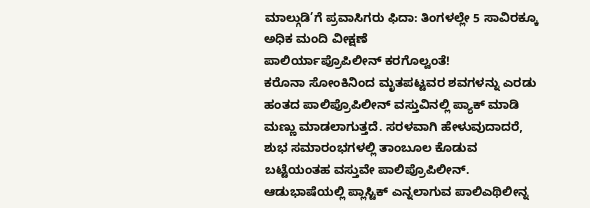ಮಾಲ್ಗುಡಿ’ಗೆ ಪ್ರವಾಸಿಗರು ಫಿದಾ: ತಿಂಗಳಲ್ಲೇ 5 ಸಾವಿರಕ್ಕೂ ಅಧಿಕ ಮಂದಿ ವೀಕ್ಷಣೆ
ಪಾಲಿರ್ಯಾಪ್ರೊಪಿಲೀನ್ ಕರಗೊಲ್ವಂತೆ!
ಕರೊನಾ ಸೋಂಕಿನಿಂದ ಮೃತಪಟ್ಟವರ ಶವಗಳನ್ನು ಎರಡು ಹಂತದ ಪಾಲಿಪ್ರೊಪಿಲೀನ್ ವಸ್ತುವಿನಲ್ಲಿ ಪ್ಯಾಕ್ ಮಾಡಿ ಮಣ್ಣು ಮಾಡಲಾಗುತ್ತದೆ. ಸರಳವಾಗಿ ಹೇಳುವುದಾದರೆ, ಶುಭ ಸಮಾರಂಭಗಳಲ್ಲಿ ತಾಂಬೂಲ ಕೊಡುವ ಬಟ್ಟೆಯಂತಹ ವಸ್ತುವೇ ಪಾಲಿಪ್ರೊಪಿಲೀನ್. ಆಡುಭಾಷೆಯಲ್ಲಿ ಪ್ಲಾಸ್ಟಿಕ್ ಎನ್ನಲಾಗುವ ಪಾಲಿಎಥಿಲೀನ್ನ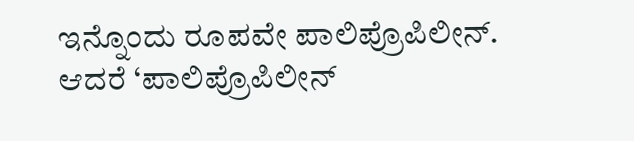ಇನ್ನೊಂದು ರೂಪವೇ ಪಾಲಿಪ್ರೊಪಿಲೀನ್. ಆದರೆ ‘ಪಾಲಿಪ್ರೊಪಿಲೀನ್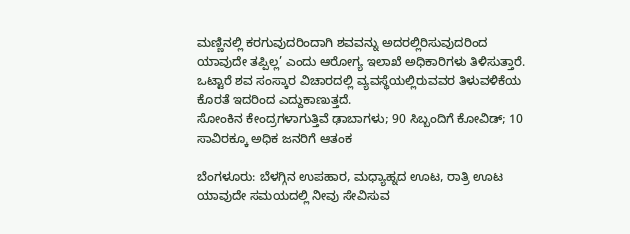ಮಣ್ಣಿನಲ್ಲಿ ಕರಗುವುದರಿಂದಾಗಿ ಶವವನ್ನು ಅದರಲ್ಲಿರಿಸುವುದರಿಂದ ಯಾವುದೇ ತಪ್ಪಿಲ್ಲ’ ಎಂದು ಆರೋಗ್ಯ ಇಲಾಖೆ ಅಧಿಕಾರಿಗಳು ತಿಳಿಸುತ್ತಾರೆ. ಒಟ್ಟಾರೆ ಶವ ಸಂಸ್ಕಾರ ವಿಚಾರದಲ್ಲಿ ವ್ಯವಸ್ಥೆಯಲ್ಲಿರುವವರ ತಿಳುವಳಿಕೆಯ ಕೊರತೆ ಇದರಿಂದ ಎದ್ದುಕಾಣುತ್ತದೆ.
ಸೋಂಕಿನ ಕೇಂದ್ರಗಳಾಗುತ್ತಿವೆ ಢಾಬಾಗಳು; 90 ಸಿಬ್ಬಂದಿಗೆ ಕೋವಿಡ್; 10 ಸಾವಿರಕ್ಕೂ ಅಧಿಕ ಜನರಿಗೆ ಆತಂಕ

ಬೆಂಗಳೂರು: ಬೆಳಗ್ಗಿನ ಉಪಹಾರ, ಮಧ್ಯಾಹ್ನದ ಊಟ, ರಾತ್ರಿ ಊಟ ಯಾವುದೇ ಸಮಯದಲ್ಲಿ ನೀವು ಸೇವಿಸುವ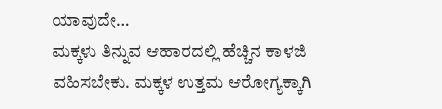ಯಾವುದೇ…
ಮಕ್ಕಳು ತಿನ್ನುವ ಆಹಾರದಲ್ಲಿ ಹೆಚ್ಚಿನ ಕಾಳಜಿ ವಹಿಸಬೇಕು. ಮಕ್ಕಳ ಉತ್ತಮ ಆರೋಗ್ಯಕ್ಕಾಗಿ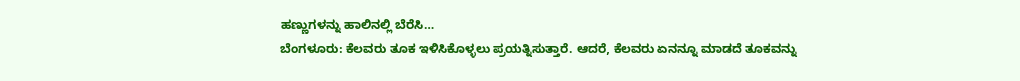ಹಣ್ಣುಗಳನ್ನು ಹಾಲಿನಲ್ಲಿ ಬೆರೆಸಿ…
ಬೆಂಗಳೂರು: ಕೆಲವರು ತೂಕ ಇಳಿಸಿಕೊಳ್ಳಲು ಪ್ರಯತ್ನಿಸುತ್ತಾರೆ. ಆದರೆ, ಕೆಲವರು ಏನನ್ನೂ ಮಾಡದೆ ತೂಕವನ್ನು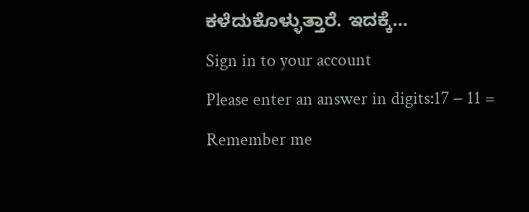ಕಳೆದುಕೊಳ್ಳುತ್ತಾರೆ. ಇದಕ್ಕೆ…
Sign in to your account
Please enter an answer in digits:17 − 11 =
Remember me